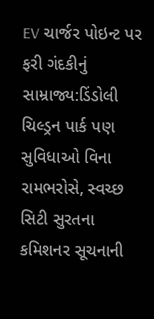EV ચાર્જર પોઇન્ટ પર ફરી ગંદકીનું સામ્રાજ્ય:ડિંડોલી ચિલ્ડ્રન પાર્ક પણ સુવિધાઓ વિના રામભરોસે, સ્વચ્છ સિટી સુરતના કમિશનર સૂચનાની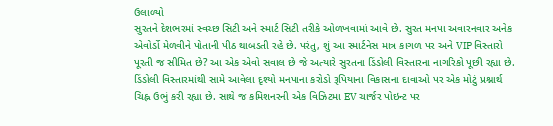ઉલાળ્યો
સુરતને દેશભરમાં સ્વચ્છ સિટી અને સ્માર્ટ સિટી તરીકે ઓળખવામાં આવે છે. સુરત મનપા અવારનવાર અનેક એવોર્ડો મેળવીને પોતાની પીઠ થાબડતી રહે છે. પરંતુ, શું આ સ્માર્ટનેસ માત્ર કાગળ પર અને VIP વિસ્તારો પૂરતી જ સીમિત છે? આ એક એવો સવાલ છે જે અત્યારે સુરતના ડિંડોલી વિસ્તારના નાગરિકો પૂછી રહ્યા છે. ડિંડોલી વિસ્તારમાંથી સામે આવેલા દૃશ્યો મનપાના કરોડો રૂપિયાના વિકાસના દાવાઓ પર એક મોટું પ્રશ્નાર્થ ચિહ્ન ઉભું કરી રહ્યા છે. સાથે જ કમિશનરની એક વિઝિટમા EV ચાર્જર પોઇન્ટ પર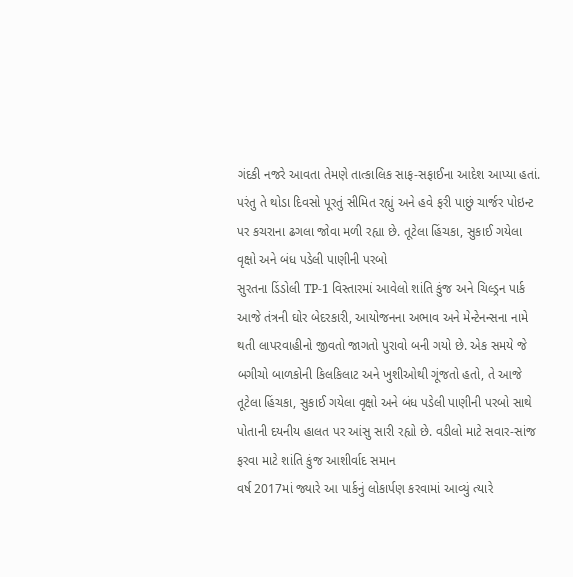ગંદકી નજરે આવતા તેમણે તાત્કાલિક સાફ-સફાઈના આદેશ આપ્યા હતાં. પરંતુ તે થોડા દિવસો પૂરતું સીમિત રહ્યું અને હવે ફરી પાછું ચાર્જર પોઇન્ટ પર કચરાના ઢગલા જોવા મળી રહ્યા છે. તૂટેલા હિંચકા, સુકાઈ ગયેલા વૃક્ષો અને બંધ પડેલી પાણીની પરબો
સુરતના ડિંડોલી TP-1 વિસ્તારમાં આવેલો શાંતિ કુંજ અને ચિલ્ડ્રન પાર્ક આજે તંત્રની ઘોર બેદરકારી, આયોજનના અભાવ અને મેન્ટેનન્સના નામે થતી લાપરવાહીનો જીવતો જાગતો પુરાવો બની ગયો છે. એક સમયે જે બગીચો બાળકોની કિલકિલાટ અને ખુશીઓથી ગૂંજતો હતો, તે આજે તૂટેલા હિંચકા, સુકાઈ ગયેલા વૃક્ષો અને બંધ પડેલી પાણીની પરબો સાથે પોતાની દયનીય હાલત પર આંસુ સારી રહ્યો છે. વડીલો માટે સવાર-સાંજ ફરવા માટે શાંતિ કુંજ આશીર્વાદ સમાન
વર્ષ 2017માં જ્યારે આ પાર્કનું લોકાર્પણ કરવામાં આવ્યું ત્યારે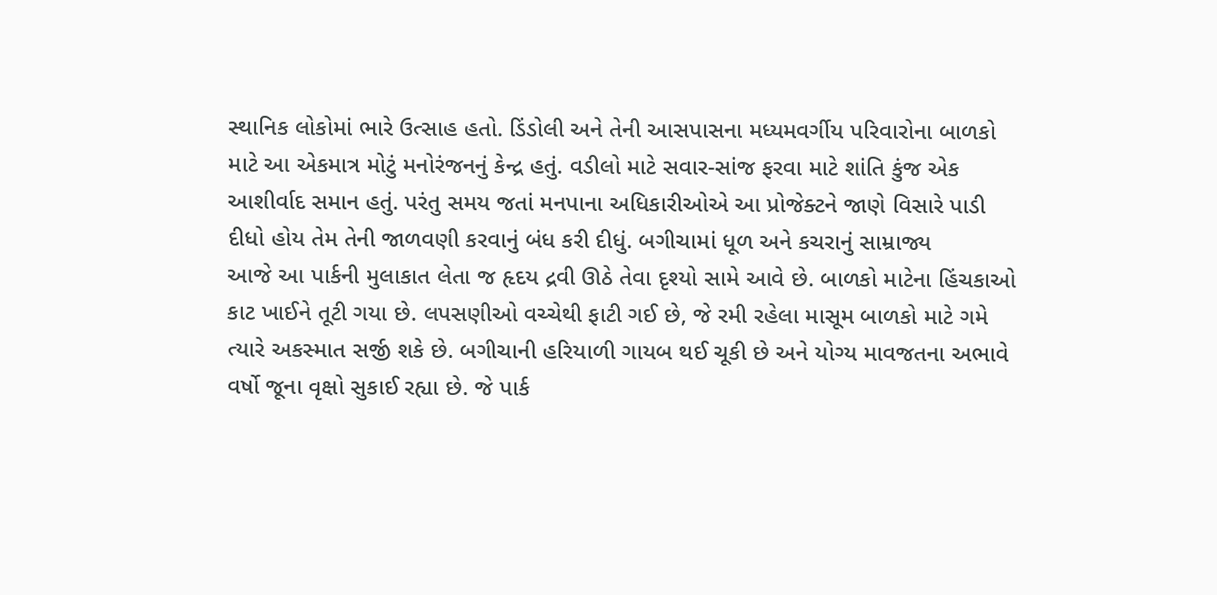સ્થાનિક લોકોમાં ભારે ઉત્સાહ હતો. ડિંડોલી અને તેની આસપાસના મધ્યમવર્ગીય પરિવારોના બાળકો માટે આ એકમાત્ર મોટું મનોરંજનનું કેન્દ્ર હતું. વડીલો માટે સવાર-સાંજ ફરવા માટે શાંતિ કુંજ એક આશીર્વાદ સમાન હતું. પરંતુ સમય જતાં મનપાના અધિકારીઓએ આ પ્રોજેક્ટને જાણે વિસારે પાડી દીધો હોય તેમ તેની જાળવણી કરવાનું બંધ કરી દીધું. બગીચામાં ધૂળ અને કચરાનું સામ્રાજ્ય
આજે આ પાર્કની મુલાકાત લેતા જ હૃદય દ્રવી ઊઠે તેવા દૃશ્યો સામે આવે છે. બાળકો માટેના હિંચકાઓ કાટ ખાઈને તૂટી ગયા છે. લપસણીઓ વચ્ચેથી ફાટી ગઈ છે, જે રમી રહેલા માસૂમ બાળકો માટે ગમે ત્યારે અકસ્માત સર્જી શકે છે. બગીચાની હરિયાળી ગાયબ થઈ ચૂકી છે અને યોગ્ય માવજતના અભાવે વર્ષો જૂના વૃક્ષો સુકાઈ રહ્યા છે. જે પાર્ક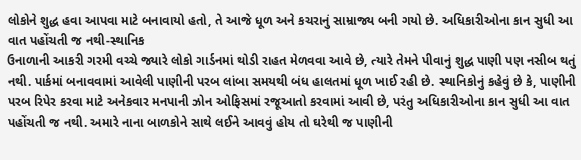લોકોને શુદ્ધ હવા આપવા માટે બનાવાયો હતો, તે આજે ધૂળ અને કચરાનું સામ્રાજ્ય બની ગયો છે. અધિકારીઓના કાન સુધી આ વાત પહોંચતી જ નથી-સ્થાનિક
ઉનાળાની આકરી ગરમી વચ્ચે જ્યારે લોકો ગાર્ડનમાં થોડી રાહત મેળવવા આવે છે, ત્યારે તેમને પીવાનું શુદ્ધ પાણી પણ નસીબ થતું નથી. પાર્કમાં બનાવવામાં આવેલી પાણીની પરબ લાંબા સમયથી બંધ હાલતમાં ધૂળ ખાઈ રહી છે. સ્થાનિકોનું કહેવું છે કે, પાણીની પરબ રિપેર કરવા માટે અનેકવાર મનપાની ઝોન ઓફિસમાં રજૂઆતો કરવામાં આવી છે, પરંતુ અધિકારીઓના કાન સુધી આ વાત પહોંચતી જ નથી. અમારે નાના બાળકોને સાથે લઈને આવવું હોય તો ઘરેથી જ પાણીની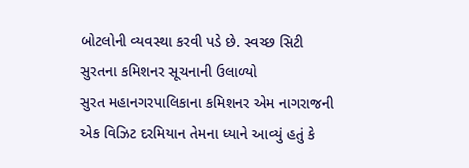બોટલોની વ્યવસ્થા કરવી પડે છે. સ્વચ્છ સિટી સુરતના કમિશનર સૂચનાની ઉલાળ્યો
સુરત મહાનગરપાલિકાના કમિશનર એમ નાગરાજની એક વિઝિટ દરમિયાન તેમના ધ્યાને આવ્યું હતું કે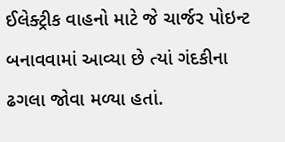ઈલેક્ટ્રીક વાહનો માટે જે ચાર્જર પોઇન્ટ બનાવવામાં આવ્યા છે ત્યાં ગંદકીના ઢગલા જોવા મળ્યા હતાં.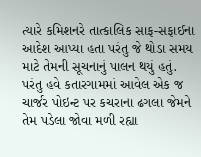ત્યારે કમિશનરે તાત્કાલિક સાફ-સફાઈના આદેશ આપ્યા હતા પરંતુ જે થોડા સમય માટે તેમની સૂચનાનું પાલન થયું હતું. પરંતુ હવે કતારગામમાં આવેલ એક જ ચાર્જર પોઇન્ટ પર કચરાના ઢગલા જેમને તેમ પડેલા જોવા મળી રહ્યા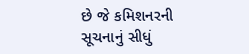છે જે કમિશનરની સૂચનાનું સીધું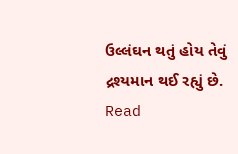ઉલ્લંઘન થતું હોય તેવું દ્રશ્યમાન થઈ રહ્યું છે.
Read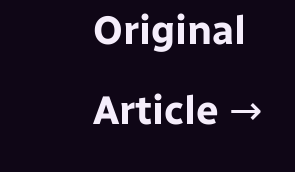Original Article →